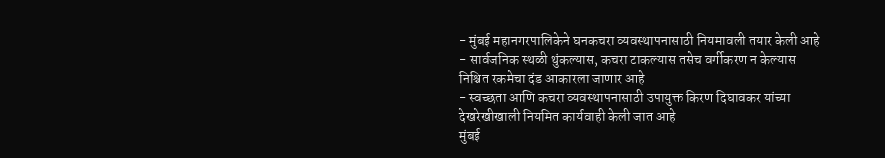- मुंबई महानगरपालिकेने घनकचरा व्यवस्थापनासाठी नियमावली तयार केली आहे
- सार्वजनिक स्थळी थुंकल्यास, कचरा टाकल्यास तसेच वर्गीकरण न केल्यास निश्चित रकमेचा दंड आकारला जाणार आहे
- स्वच्छता आणि कचरा व्यवस्थापनासाठी उपायुक्त किरण दिघावकर यांच्या देखरेखीखाली नियमित कार्यवाही केली जात आहे
मुंबई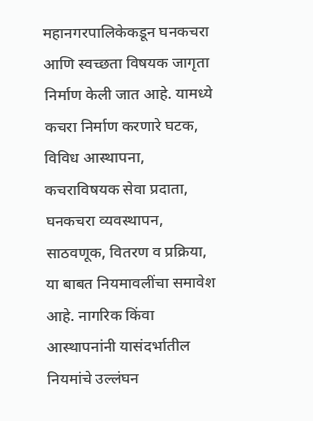महानगरपालिकेकडून घनकचरा आणि स्वच्छता विषयक जागृता निर्माण केली जात आहे. यामध्ये कचरा निर्माण करणारे घटक, विविध आस्थापना, कचराविषयक सेवा प्रदाता, घनकचरा व्यवस्थापन, साठवणूक, वितरण व प्रक्रिया, या बाबत नियमावलींचा समावेश आहे. नागरिक किंवा आस्थापनांनी यासंदर्भातील नियमांचे उल्लंघन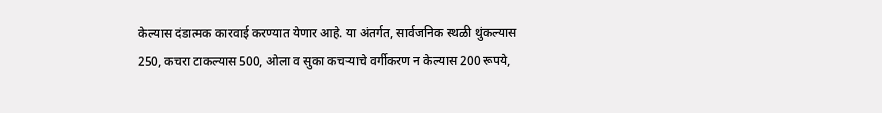केल्यास दंडात्मक कारवाई करण्यात येणार आहे. या अंतर्गत, सार्वजनिक स्थळी थुंकल्यास 250, कचरा टाकल्यास 500, ओला व सुका कचऱ्याचे वर्गीकरण न केल्यास 200 रूपये,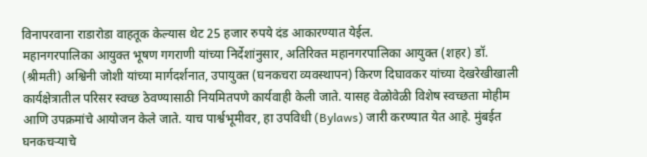विनापरवाना राडारोडा वाहतूक केल्यास थेट 25 हजार रुपये दंड आकारण्यात येईल.
महानगरपालिका आयुक्त भूषण गगराणी यांच्या निर्देशांनुसार, अतिरिक्त महानगरपालिका आयुक्त (शहर) डॉ. (श्रीमती) अश्विनी जोशी यांच्या मार्गदर्शनात, उपायुक्त (घनकचरा व्यवस्थापन) किरण दिघावकर यांच्या देखरेखीखाली कार्यक्षेत्रातील परिसर स्वच्छ ठेवण्यासाठी नियमितपणे कार्यवाही केली जाते. यासह वेळोवेळी विशेष स्वच्छता मोहीम आणि उपक्रमांचे आयोजन केले जाते. याच पार्श्वभूमीवर, हा उपविधी (Bylaws) जारी करण्यात येत आहे. मुंबईत घनकचऱ्याचे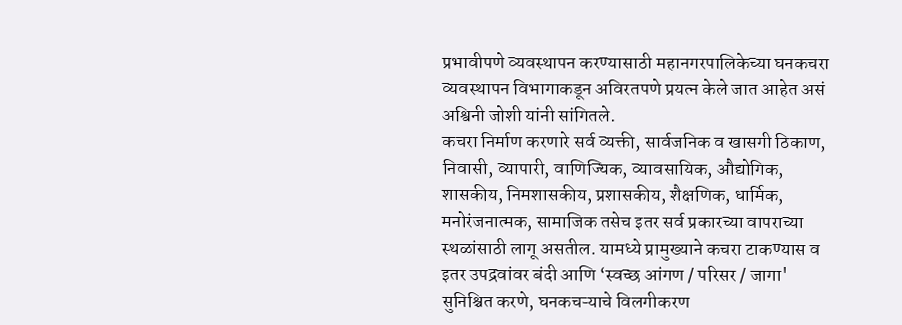प्रभावीपणे व्यवस्थापन करण्यासाठी महानगरपालिकेच्या घनकचरा व्यवस्थापन विभागाकडून अविरतपणे प्रयत्न केले जात आहेत असं अश्विनी जोशी यांनी सांगितले.
कचरा निर्माण करणारे सर्व व्यक्ती, सार्वजनिक व खासगी ठिकाण, निवासी, व्यापारी, वाणिज्यिक, व्यावसायिक, औद्योगिक, शासकीय, निमशासकीय, प्रशासकीय, शैक्षणिक, धार्मिक, मनोरंजनात्मक, सामाजिक तसेच इतर सर्व प्रकारच्या वापराच्या स्थळांसाठी लागू असतील. यामध्ये प्रामुख्याने कचरा टाकण्यास व इतर उपद्रवांवर बंदी आणि ‘स्वच्छ आंगण / परिसर / जागा' सुनिश्चित करणे, घनकचऱ्याचे विलगीकरण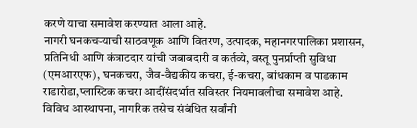करणे याचा समावेश करण्यात आला आहे.
नागरी घनकचऱ्याची साठवणूक आणि वितरण, उत्पादक, महानगरपालिका प्रशासन, प्रतिनिधी आणि कंत्राटदार यांची जबाबदारी व कर्तव्ये, वस्तू पुनर्प्राप्ती सुविधा (एमआरएफ), घनकचरा, जैव-वैद्यकीय कचरा, ई-कचरा, बांधकाम व पाडकाम राडारोडा,प्लास्टिक कचरा आदींसंदर्भात सविस्तर नियमावलीचा समावेश आहे. विविध आस्थापना, नागरिक तसेच संबंधित सर्वांनी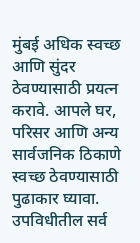मुंबई अधिक स्वच्छ आणि सुंदर ठेवण्यासाठी प्रयत्न करावे. आपले घर, परिसर आणि अन्य सार्वजनिक ठिकाणे स्वच्छ ठेवण्यासाठी पुढाकार घ्यावा. उपविधीतील सर्व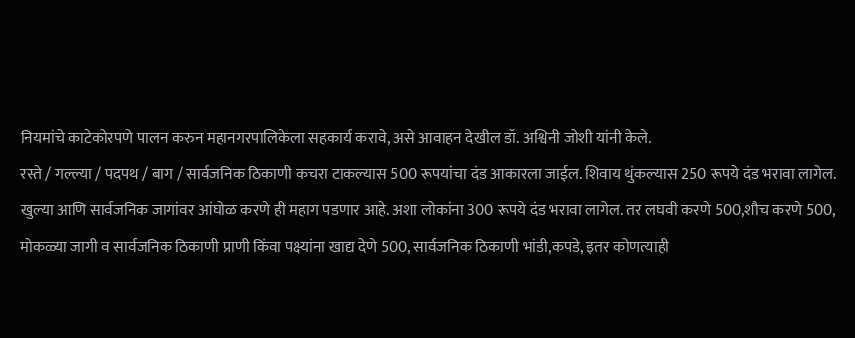नियमांचे काटेकोरपणे पालन करुन महानगरपालिकेला सहकार्य करावे, असे आवाहन देखील डॉ. अश्विनी जोशी यांनी केले.
रस्ते / गल्ल्या / पदपथ / बाग / सार्वजनिक ठिकाणी कचरा टाकल्यास 500 रूपयांचा दंड आकारला जाईल. शिवाय थुंकल्यास 250 रूपये दंड भरावा लागेल. खुल्या आणि सार्वजनिक जागांवर आंघोळ करणे ही महाग पडणार आहे. अशा लोकांना 300 रूपये दंड भरावा लागेल. तर लघवी करणे 500,शौच करणे 500, मोकळ्या जागी व सार्वजनिक ठिकाणी प्राणी किंवा पक्ष्यांना खाद्य देणे 500, सार्वजनिक ठिकाणी भांडी,कपडे, इतर कोणत्याही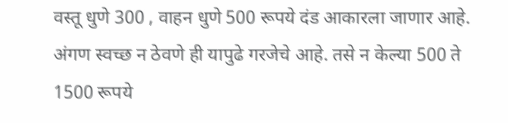वस्तू धुणे 300 , वाहन धुणे 500 रूपये दंड आकारला जाणार आहे. अंगण स्वच्छ न ठेवणे ही यापुढे गरजेचे आहे. तसे न केल्या 500 ते 1500 रूपये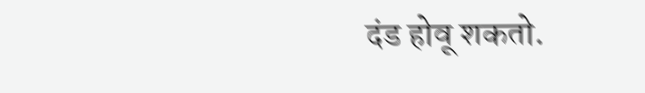दंड होवू शकतो.